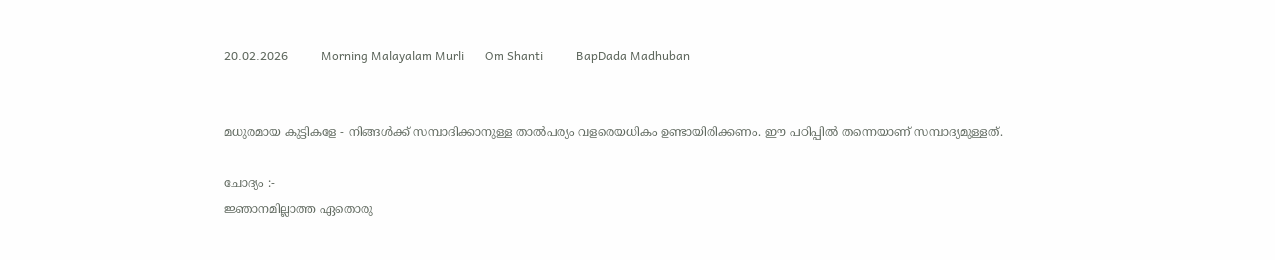20.02.2026           Morning Malayalam Murli       Om Shanti           BapDada Madhuban


മധുരമായ കുട്ടികളേ - നിങ്ങൾക്ക് സമ്പാദിക്കാനുള്ള താൽപര്യം വളരെയധികം ഉണ്ടായിരിക്കണം. ഈ പഠിപ്പിൽ തന്നെയാണ് സമ്പാദ്യമുള്ളത്.

ചോദ്യം :-
ജ്ഞാനമില്ലാത്ത ഏതൊരു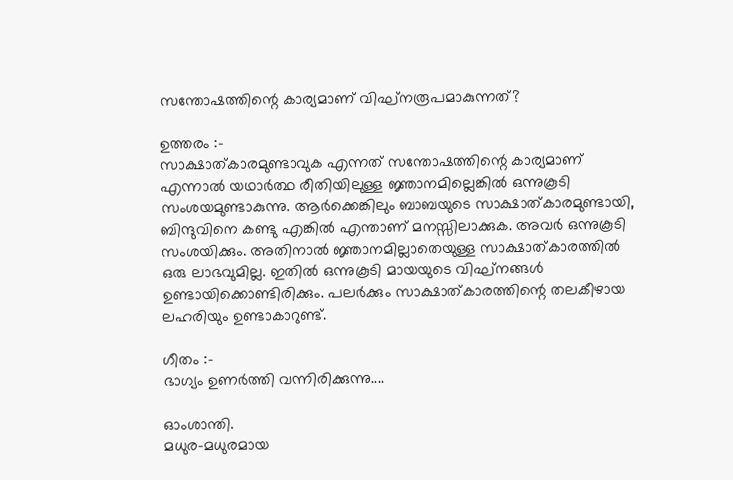സന്തോഷത്തിന്റെ കാര്യമാണ് വിഘ്നരൂപമാകുന്നത്?

ഉത്തരം :-
സാക്ഷാത്കാരമുണ്ടാവുക എന്നത് സന്തോഷത്തിന്റെ കാര്യമാണ് എന്നാൽ യഥാർത്ഥ രീതിയിലുള്ള ജ്ഞാനമില്ലെങ്കിൽ ഒന്നുകൂടി സംശയമുണ്ടാകുന്നു. ആർക്കെങ്കിലും ബാബയുടെ സാക്ഷാത്കാരമുണ്ടായി, ബിന്ദുവിനെ കണ്ടു എങ്കിൽ എന്താണ് മനസ്സിലാക്കുക. അവർ ഒന്നുകൂടി സംശയിക്കും. അതിനാൽ ജ്ഞാനമില്ലാതെയുള്ള സാക്ഷാത്കാരത്തിൽ ഒരു ലാഭവുമില്ല. ഇതിൽ ഒന്നുകൂടി മായയുടെ വിഘ്നങ്ങൾ ഉണ്ടായിക്കൊണ്ടിരിക്കും. പലർക്കും സാക്ഷാത്കാരത്തിന്റെ തലകീഴായ ലഹരിയും ഉണ്ടാകാറുണ്ട്.

ഗീതം :-
ഭാഗ്യം ഉണർത്തി വന്നിരിക്കുന്നു....

ഓംശാന്തി.
മധുര-മധുരമായ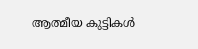ആത്മീയ കുട്ടികൾ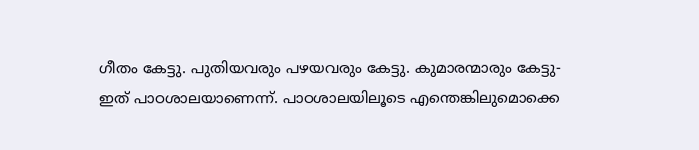ഗീതം കേട്ടു. പുതിയവരും പഴയവരും കേട്ടു. കുമാരന്മാരും കേട്ടു- ഇത് പാഠശാലയാണെന്ന്. പാഠശാലയിലൂടെ എന്തെങ്കിലുമൊക്കെ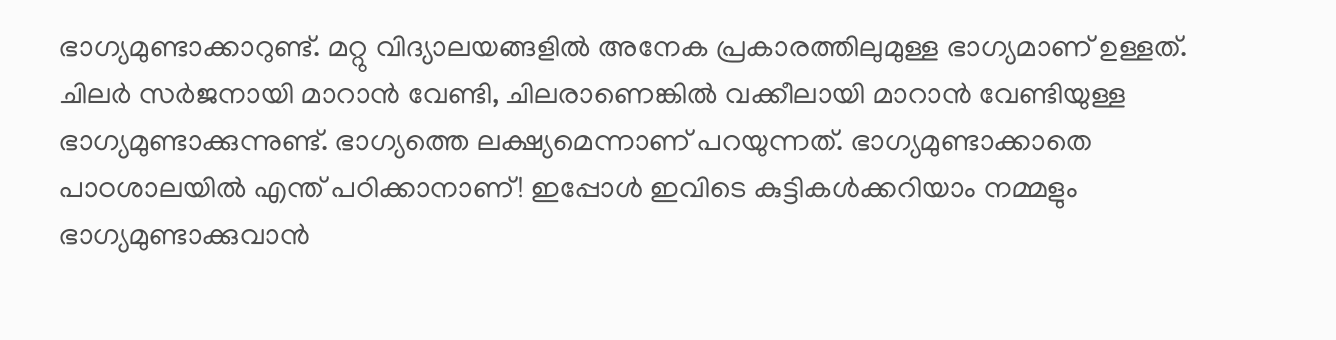ഭാഗ്യമുണ്ടാക്കാറുണ്ട്. മറ്റു വിദ്യാലയങ്ങളിൽ അനേക പ്രകാരത്തിലുമുള്ള ഭാഗ്യമാണ് ഉള്ളത്. ചിലർ സർജനായി മാറാൻ വേണ്ടി, ചിലരാണെങ്കിൽ വക്കീലായി മാറാൻ വേണ്ടിയുള്ള ഭാഗ്യമുണ്ടാക്കുന്നുണ്ട്. ഭാഗ്യത്തെ ലക്ഷ്യമെന്നാണ് പറയുന്നത്. ഭാഗ്യമുണ്ടാക്കാതെ പാഠശാലയിൽ എന്ത് പഠിക്കാനാണ്! ഇപ്പോൾ ഇവിടെ കുട്ടികൾക്കറിയാം നമ്മളും ഭാഗ്യമുണ്ടാക്കുവാൻ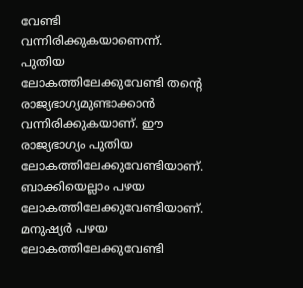വേണ്ടി വന്നിരിക്കുകയാണെന്ന്. പുതിയ ലോകത്തിലേക്കുവേണ്ടി തന്റെ രാജ്യഭാഗ്യമുണ്ടാക്കാൻ വന്നിരിക്കുകയാണ്. ഈ രാജ്യഭാഗ്യം പുതിയ ലോകത്തിലേക്കുവേണ്ടിയാണ്. ബാക്കിയെല്ലാം പഴയ ലോകത്തിലേക്കുവേണ്ടിയാണ്. മനുഷ്യർ പഴയ ലോകത്തിലേക്കുവേണ്ടി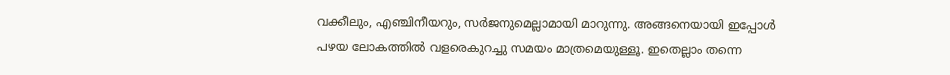വക്കീലും, എഞ്ചിനീയറും, സർജനുമെല്ലാമായി മാറുന്നു. അങ്ങനെയായി ഇപ്പോൾ പഴയ ലോകത്തിൽ വളരെകുറച്ചു സമയം മാത്രമെയുള്ളൂ. ഇതെല്ലാം തന്നെ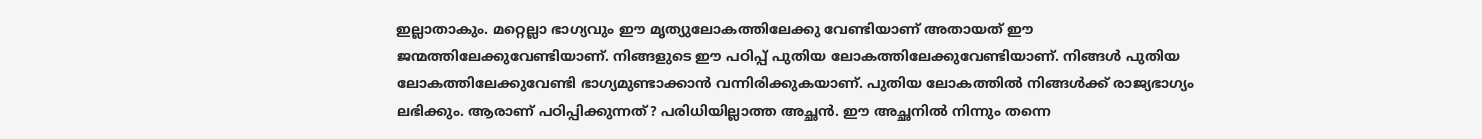ഇല്ലാതാകും. മറ്റെല്ലാ ഭാഗ്യവും ഈ മൃത്യുലോകത്തിലേക്കു വേണ്ടിയാണ് അതായത് ഈ ജന്മത്തിലേക്കുവേണ്ടിയാണ്. നിങ്ങളുടെ ഈ പഠിപ്പ് പുതിയ ലോകത്തിലേക്കുവേണ്ടിയാണ്. നിങ്ങൾ പുതിയ ലോകത്തിലേക്കുവേണ്ടി ഭാഗ്യമുണ്ടാക്കാൻ വന്നിരിക്കുകയാണ്. പുതിയ ലോകത്തിൽ നിങ്ങൾക്ക് രാജ്യഭാഗ്യം ലഭിക്കും. ആരാണ് പഠിപ്പിക്കുന്നത്? പരിധിയില്ലാത്ത അച്ഛൻ. ഈ അച്ഛനിൽ നിന്നും തന്നെ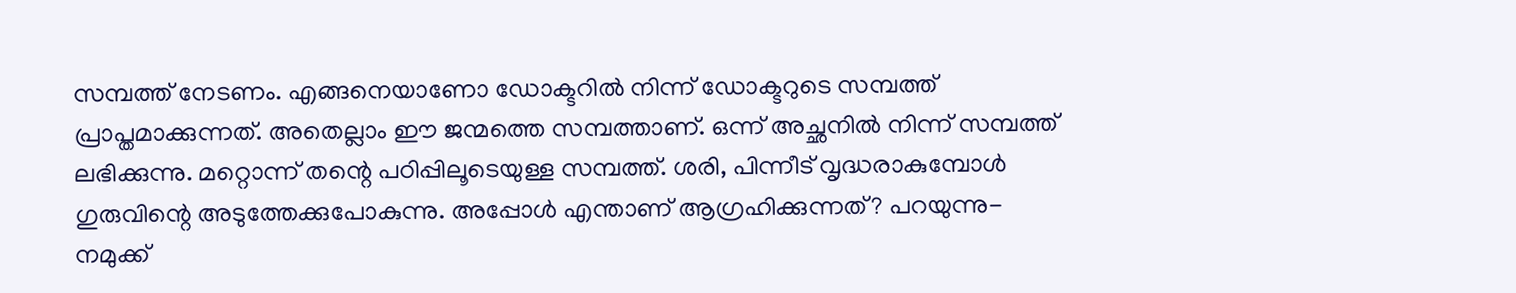സമ്പത്ത് നേടണം. എങ്ങനെയാണോ ഡോക്ടറിൽ നിന്ന് ഡോക്ടറുടെ സമ്പത്ത് പ്രാപ്തമാക്കുന്നത്. അതെല്ലാം ഈ ജന്മത്തെ സമ്പത്താണ്. ഒന്ന് അച്ഛനിൽ നിന്ന് സമ്പത്ത് ലഭിക്കുന്നു. മറ്റൊന്ന് തന്റെ പഠിപ്പിലൂടെയുള്ള സമ്പത്ത്. ശരി, പിന്നീട് വൃദ്ധരാകുമ്പോൾ ഗുരുവിന്റെ അടുത്തേക്കുപോകുന്നു. അപ്പോൾ എന്താണ് ആഗ്രഹിക്കുന്നത്? പറയുന്നു-നമുക്ക്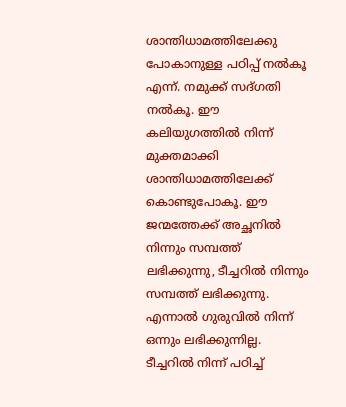ശാന്തിധാമത്തിലേക്കു പോകാനുള്ള പഠിപ്പ് നൽകൂ എന്ന്. നമുക്ക് സദ്ഗതി നൽകൂ. ഈ കലിയുഗത്തിൽ നിന്ന് മുക്തമാക്കി ശാന്തിധാമത്തിലേക്ക് കൊണ്ടുപോകൂ. ഈ ജന്മത്തേക്ക് അച്ഛനിൽ നിന്നും സമ്പത്ത് ലഭിക്കുന്നു, ടീച്ചറിൽ നിന്നും സമ്പത്ത് ലഭിക്കുന്നു. എന്നാൽ ഗുരുവിൽ നിന്ന് ഒന്നും ലഭിക്കുന്നില്ല. ടീച്ചറിൽ നിന്ന് പഠിച്ച്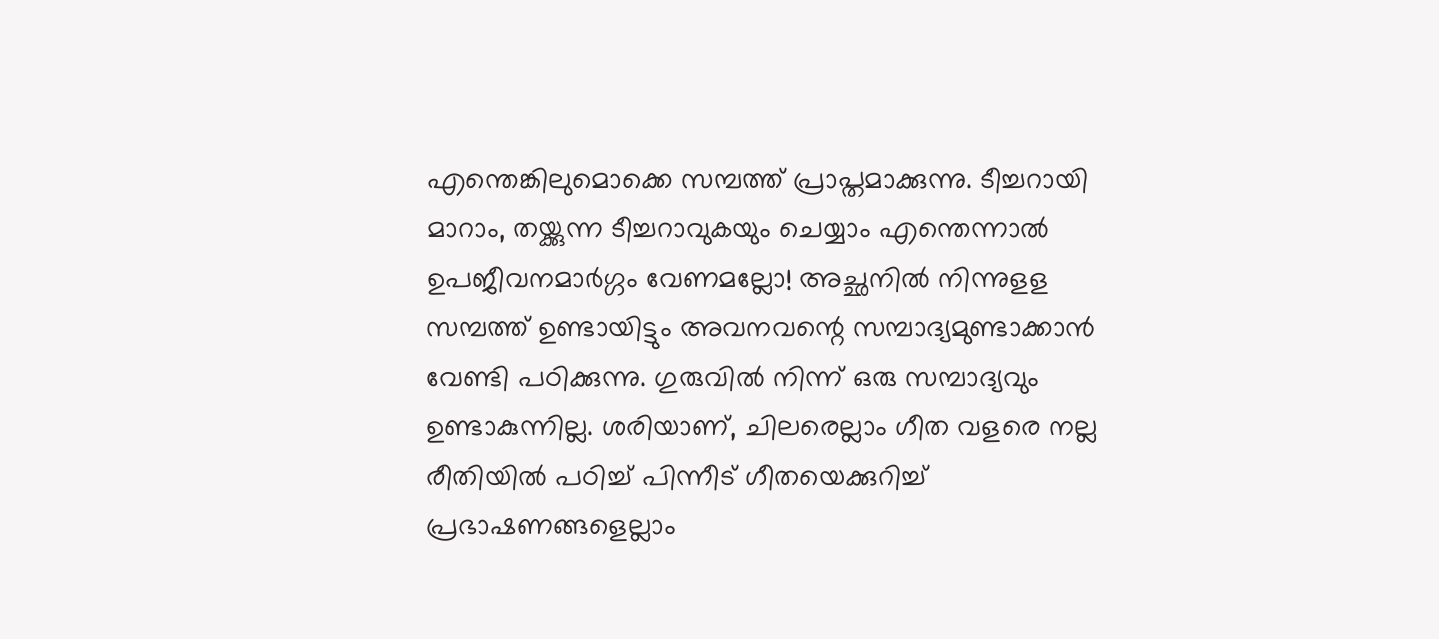എന്തെങ്കിലുമൊക്കെ സമ്പത്ത് പ്രാപ്തമാക്കുന്നു. ടീച്ചറായി മാറാം, തയ്ക്കുന്ന ടീച്ചറാവുകയും ചെയ്യാം എന്തെന്നാൽ ഉപജീവനമാർഗ്ഗം വേണമല്ലോ! അച്ഛനിൽ നിന്നുളള സമ്പത്ത് ഉണ്ടായിട്ടും അവനവന്റെ സമ്പാദ്യമുണ്ടാക്കാൻ വേണ്ടി പഠിക്കുന്നു. ഗുരുവിൽ നിന്ന് ഒരു സമ്പാദ്യവും ഉണ്ടാകുന്നില്ല. ശരിയാണ്, ചിലരെല്ലാം ഗീത വളരെ നല്ല രീതിയിൽ പഠിച്ച് പിന്നീട് ഗീതയെക്കുറിച്ച് പ്രഭാഷണങ്ങളെല്ലാം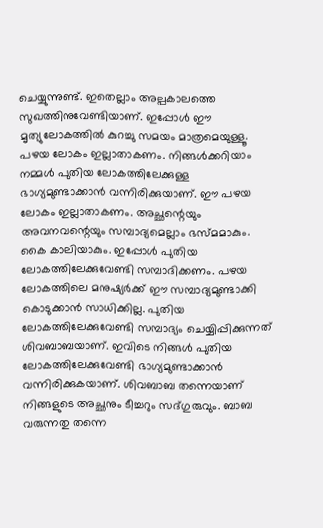ചെയ്യുന്നുണ്ട്. ഇതെല്ലാം അല്പകാലത്തെ സുഖത്തിനുവേണ്ടിയാണ്. ഇപ്പോൾ ഈ മൃത്യുലോകത്തിൽ കുറച്ചു സമയം മാത്രമെയുള്ളൂ. പഴയ ലോകം ഇല്ലാതാകണം. നിങ്ങൾക്കറിയാം നമ്മൾ പുതിയ ലോകത്തിലേക്കുള്ള ഭാഗ്യമുണ്ടാക്കാൻ വന്നിരിക്കുയാണ്. ഈ പഴയ ലോകം ഇല്ലാതാകണം. അച്ഛന്റെയും അവനവന്റെയും സമ്പാദ്യമെല്ലാം ഭസ്മമാകും. കൈ കാലിയാകും. ഇപ്പോൾ പുതിയ ലോകത്തിലേക്കുവേണ്ടി സമ്പാദിക്കണം. പഴയ ലോകത്തിലെ മനുഷ്യർക്ക് ഈ സമ്പാദ്യമുണ്ടാക്കി കൊടുക്കാൻ സാധിക്കില്ല. പുതിയ ലോകത്തിലേക്കുവേണ്ടി സമ്പാദ്യം ചെയ്യിപ്പിക്കുന്നത് ശിവബാബയാണ്. ഇവിടെ നിങ്ങൾ പുതിയ ലോകത്തിലേക്കുവേണ്ടി ഭാഗ്യമുണ്ടാക്കാൻ വന്നിരിക്കുകയാണ്. ശിവബാബ തന്നെയാണ് നിങ്ങളുടെ അച്ഛനും ടീച്ചറും സദ്ഗുരുവും. ബാബ വരുന്നതു തന്നെ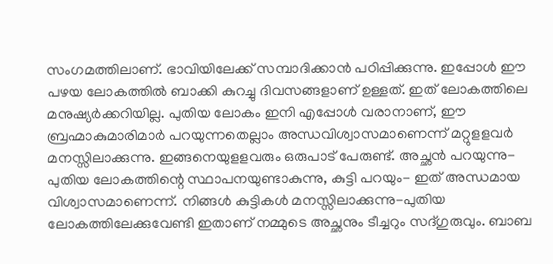സംഗമത്തിലാണ്. ഭാവിയിലേക്ക് സമ്പാദിക്കാൻ പഠിപ്പിക്കുന്നു. ഇപ്പോൾ ഈ പഴയ ലോകത്തിൽ ബാക്കി കുറച്ചു ദിവസങ്ങളാണ് ഉള്ളത്. ഇത് ലോകത്തിലെ മനുഷ്യർക്കറിയില്ല. പുതിയ ലോകം ഇനി എപ്പോൾ വരാനാണ്, ഈ ബ്രഹ്മാകുമാരിമാർ പറയുന്നതെല്ലാം അന്ധവിശ്വാസമാണെന്ന് മറ്റുളളവർ മനസ്സിലാക്കുന്നു. ഇങ്ങനെയുളളവരും ഒരുപാട് പേരുണ്ട്. അച്ഛൻ പറയുന്നു- പുതിയ ലോകത്തിന്റെ സ്ഥാപനയുണ്ടാകുന്നു, കുട്ടി പറയും- ഇത് അന്ധമായ വിശ്വാസമാണെന്ന്. നിങ്ങൾ കുട്ടികൾ മനസ്സിലാക്കുന്നു-പുതിയ ലോകത്തിലേക്കുവേണ്ടി ഇതാണ് നമ്മുടെ അച്ഛനും ടീച്ചറും സദ്ഗുരുവും. ബാബ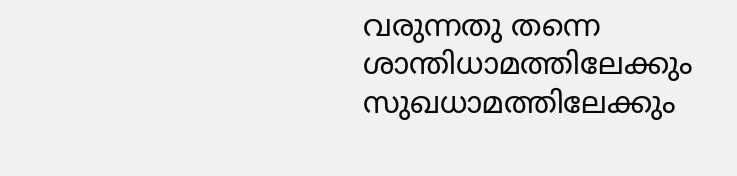വരുന്നതു തന്നെ ശാന്തിധാമത്തിലേക്കും സുഖധാമത്തിലേക്കും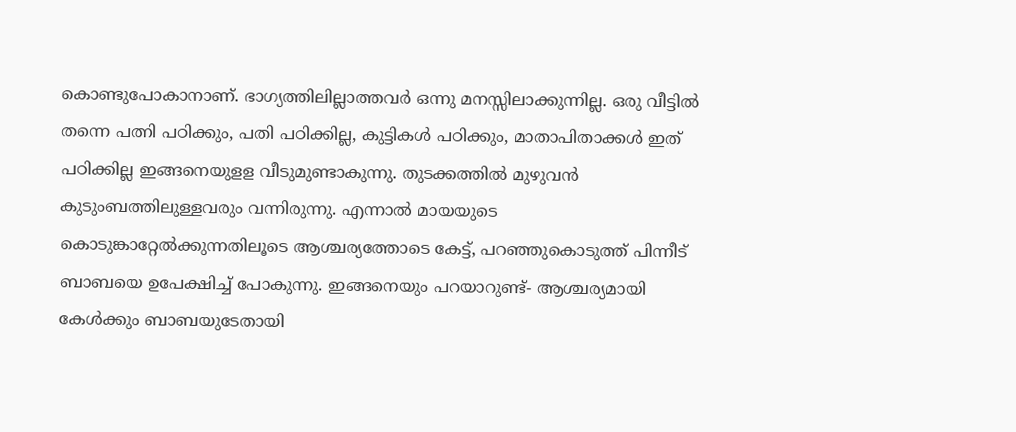കൊണ്ടുപോകാനാണ്. ഭാഗ്യത്തിലില്ലാത്തവർ ഒന്നു മനസ്സിലാക്കുന്നില്ല. ഒരു വീട്ടിൽ തന്നെ പത്നി പഠിക്കും, പതി പഠിക്കില്ല, കുട്ടികൾ പഠിക്കും, മാതാപിതാക്കൾ ഇത് പഠിക്കില്ല ഇങ്ങനെയുളള വീടുമുണ്ടാകുന്നു. തുടക്കത്തിൽ മുഴുവൻ കുടുംബത്തിലുള്ളവരും വന്നിരുന്നു. എന്നാൽ മായയുടെ കൊടുങ്കാറ്റേൽക്കുന്നതിലൂടെ ആശ്ചര്യത്തോടെ കേട്ട്, പറഞ്ഞുകൊടുത്ത് പിന്നീട് ബാബയെ ഉപേക്ഷിച്ച് പോകുന്നു. ഇങ്ങനെയും പറയാറുണ്ട്- ആശ്ചര്യമായി കേൾക്കും ബാബയുടേതായി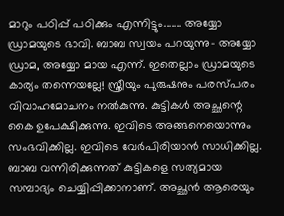മാറും പഠിപ്പ് പഠിക്കും എന്നിട്ടും....... അയ്യോ ഡ്രാമയുടെ ഭാവി. ബാബ സ്വയം പറയുന്നു- അയ്യോ ഡ്രാമ, അയ്യോ മായ എന്ന്. ഇതെല്ലാം ഡ്രാമയുടെ കാര്യം തന്നെയല്ലേ! സ്ത്രീയും പുരുഷനും പരസ്പരം വിവാഹമോചനം നൽകുന്നു. കുട്ടികൾ അച്ഛന്റെ കൈ ഉപേക്ഷിക്കുന്നു. ഇവിടെ അങ്ങനെയൊന്നും സംഭവിക്കില്ല. ഇവിടെ വേർപിരിയാൻ സാധിക്കില്ല. ബാബ വന്നിരിക്കുന്നത് കുട്ടികളെ സത്യമായ സമ്പാദ്യം ചെയ്യിപ്പിക്കാനാണ്. അച്ഛൻ ആരെയും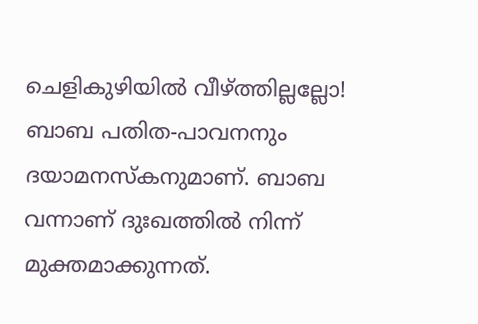ചെളികുഴിയിൽ വീഴ്ത്തില്ലല്ലോ! ബാബ പതിത-പാവനനും ദയാമനസ്കനുമാണ്. ബാബ വന്നാണ് ദുഃഖത്തിൽ നിന്ന് മുക്തമാക്കുന്നത്.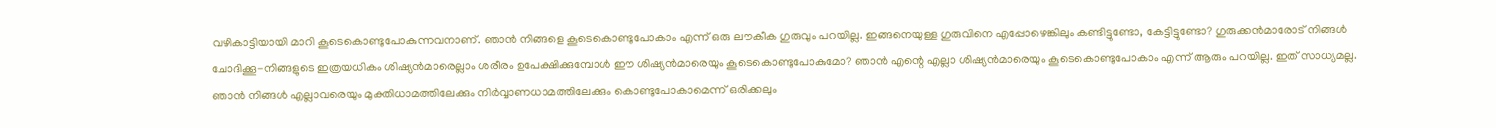വഴികാട്ടിയായി മാറി കൂടെകൊണ്ടുപോകുന്നവനാണ്. ഞാൻ നിങ്ങളെ കൂടെകൊണ്ടുപോകാം എന്ന് ഒരു ലൗകീക ഗുരുവും പറയില്ല. ഇങ്ങനെയുള്ള ഗുരുവിനെ എപ്പോഴെങ്കിലും കണ്ടിട്ടുണ്ടോ, കേട്ടിട്ടുണ്ടോ? ഗുരുക്കൻമാരോട് നിങ്ങൾ ചോദിക്കൂ-നിങ്ങളുടെ ഇത്രയധികം ശിഷ്യൻമാരെല്ലാം ശരീരം ഉപേക്ഷിക്കുമ്പോൾ ഈ ശിഷ്യൻമാരെയും കൂടെകൊണ്ടുപോകുമോ? ഞാൻ എന്റെ എല്ലാ ശിഷ്യൻമാരെയും കൂടെകൊണ്ടുപോകാം എന്ന് ആരും പറയില്ല. ഇത് സാധ്യമല്ല. ഞാൻ നിങ്ങൾ എല്ലാവരെയും മുക്തിധാമത്തിലേക്കും നിർവ്വാണധാമത്തിലേക്കും കൊണ്ടുപോകാമെന്ന് ഒരിക്കലും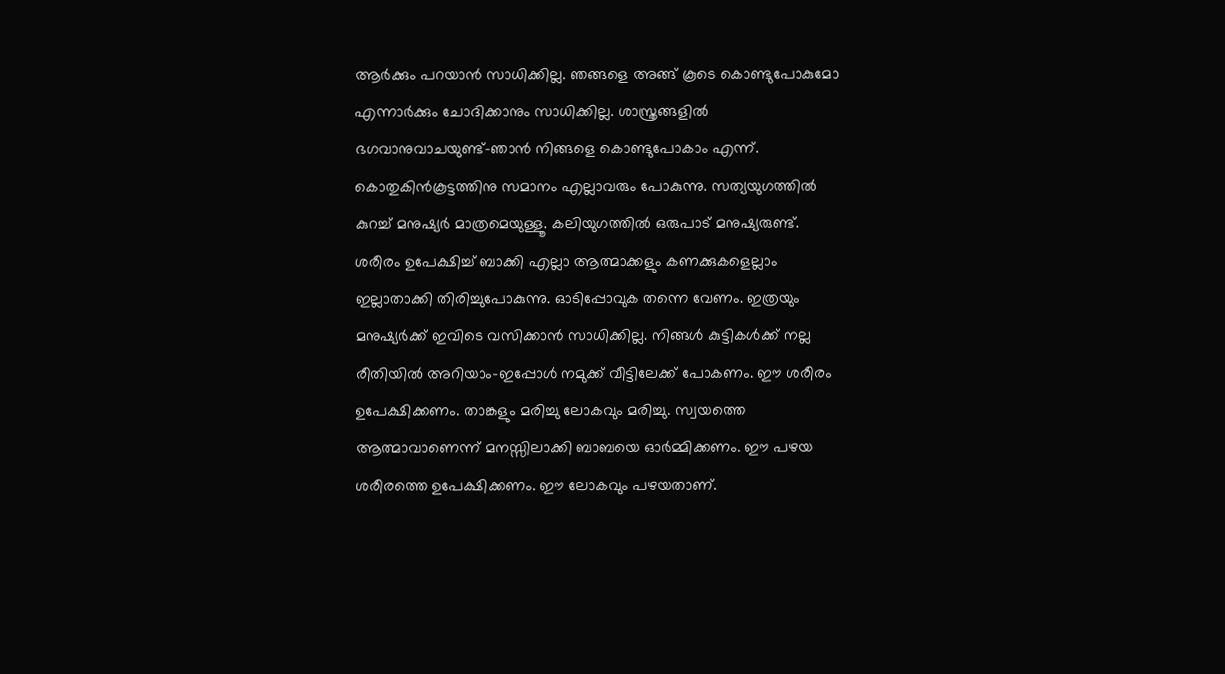ആർക്കും പറയാൻ സാധിക്കില്ല. ഞങ്ങളെ അങ്ങ് കൂടെ കൊണ്ടുപോകുമോ എന്നാർക്കും ചോദിക്കാനും സാധിക്കില്ല. ശാസ്ത്രങ്ങളിൽ ഭഗവാനുവാചയുണ്ട്-ഞാൻ നിങ്ങളെ കൊണ്ടുപോകാം എന്ന്. കൊതുകിൻകൂട്ടത്തിനു സമാനം എല്ലാവരും പോകുന്നു. സത്യയുഗത്തിൽ കുറച്ച് മനുഷ്യർ മാത്രമെയുള്ളൂ. കലിയുഗത്തിൽ ഒരുപാട് മനുഷ്യരുണ്ട്. ശരീരം ഉപേക്ഷിച്ച് ബാക്കി എല്ലാ ആത്മാക്കളും കണക്കുകളെല്ലാം ഇല്ലാതാക്കി തിരിച്ചുപോകുന്നു. ഓടിപ്പോവുക തന്നെ വേണം. ഇത്രയും മനുഷ്യർക്ക് ഇവിടെ വസിക്കാൻ സാധിക്കില്ല. നിങ്ങൾ കുട്ടികൾക്ക് നല്ല രീതിയിൽ അറിയാം-ഇപ്പോൾ നമുക്ക് വീട്ടിലേക്ക് പോകണം. ഈ ശരീരം ഉപേക്ഷിക്കണം. താങ്കളും മരിച്ചു ലോകവും മരിച്ചു. സ്വയത്തെ ആത്മാവാണെന്ന് മനസ്സിലാക്കി ബാബയെ ഓർമ്മിക്കണം. ഈ പഴയ ശരീരത്തെ ഉപേക്ഷിക്കണം. ഈ ലോകവും പഴയതാണ്.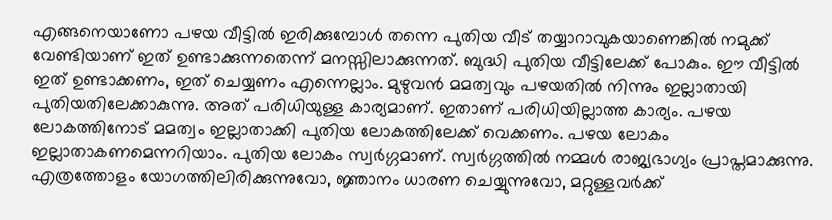എങ്ങനെയാണോ പഴയ വീട്ടിൽ ഇരിക്കുമ്പോൾ തന്നെ പുതിയ വീട് തയ്യാറാവുകയാണെങ്കിൽ നമുക്ക് വേണ്ടിയാണ് ഇത് ഉണ്ടാക്കുന്നതെന്ന് മനസ്സിലാക്കുന്നത്. ബുദ്ധി പുതിയ വീട്ടിലേക്ക് പോകും. ഈ വീട്ടിൽ ഇത് ഉണ്ടാക്കണം, ഇത് ചെയ്യണം എന്നെല്ലാം. മുഴുവൻ മമത്വവും പഴയതിൽ നിന്നും ഇല്ലാതായി പുതിയതിലേക്കാകുന്നു. അത് പരിധിയുള്ള കാര്യമാണ്. ഇതാണ് പരിധിയില്ലാത്ത കാര്യം. പഴയ ലോകത്തിനോട് മമത്വം ഇല്ലാതാക്കി പുതിയ ലോകത്തിലേക്ക് വെക്കണം. പഴയ ലോകം ഇല്ലാതാകണമെന്നറിയാം. പുതിയ ലോകം സ്വർഗ്ഗമാണ്. സ്വർഗ്ഗത്തിൽ നമ്മൾ രാജ്യഭാഗ്യം പ്രാപ്തമാക്കുന്നു. എത്രത്തോളം യോഗത്തിലിരിക്കുന്നുവോ, ജ്ഞാനം ധാരണ ചെയ്യുന്നുവോ, മറ്റുള്ളവർക്ക്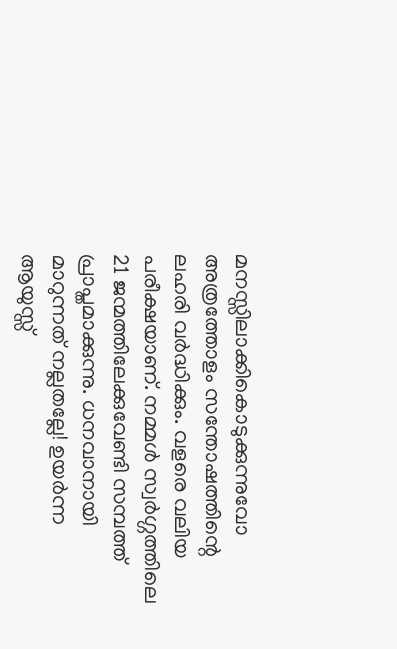മനസ്സിലാക്കികൊടുക്കുന്നുവോ അത്രത്തോളം സന്തോഷത്തിന്റെ ലഹരി വർദ്ധിക്കും. വളരെ വലിയ പരീക്ഷയാണ്. നമ്മൾ സ്വർഗ്ഗത്തിലെ 21 ജന്മത്തിലേക്കുവേണ്ടി സമ്പത്ത് പ്രാപ്തമാക്കുന്നു. ധനവാനായി മാറുന്നത് നല്ലതല്ലേ! ഉയർന്ന ആയുസ്സ്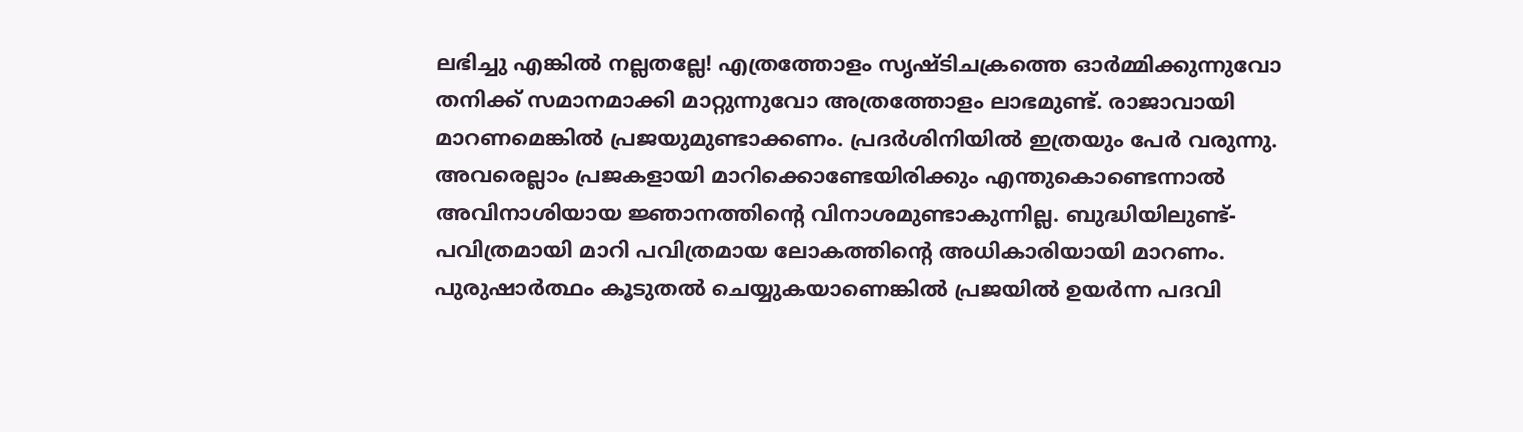ലഭിച്ചു എങ്കിൽ നല്ലതല്ലേ! എത്രത്തോളം സൃഷ്ടിചക്രത്തെ ഓർമ്മിക്കുന്നുവോ തനിക്ക് സമാനമാക്കി മാറ്റുന്നുവോ അത്രത്തോളം ലാഭമുണ്ട്. രാജാവായി മാറണമെങ്കിൽ പ്രജയുമുണ്ടാക്കണം. പ്രദർശിനിയിൽ ഇത്രയും പേർ വരുന്നു. അവരെല്ലാം പ്രജകളായി മാറിക്കൊണ്ടേയിരിക്കും എന്തുകൊണ്ടെന്നാൽ അവിനാശിയായ ജ്ഞാനത്തിന്റെ വിനാശമുണ്ടാകുന്നില്ല. ബുദ്ധിയിലുണ്ട്- പവിത്രമായി മാറി പവിത്രമായ ലോകത്തിന്റെ അധികാരിയായി മാറണം. പുരുഷാർത്ഥം കൂടുതൽ ചെയ്യുകയാണെങ്കിൽ പ്രജയിൽ ഉയർന്ന പദവി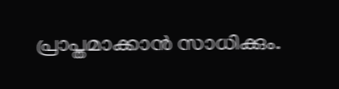പ്രാപ്തമാക്കാൻ സാധിക്കും.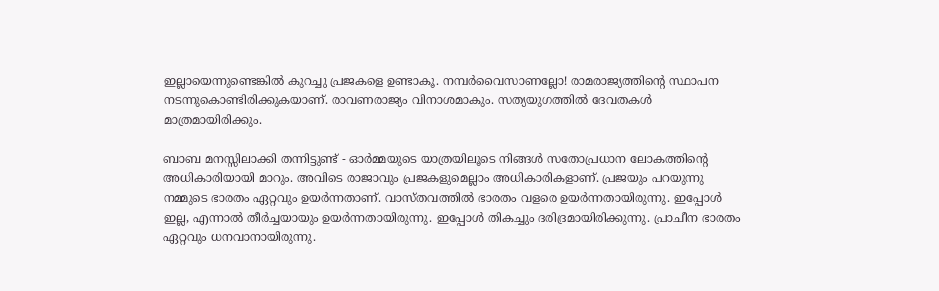ഇല്ലായെന്നുണ്ടെങ്കിൽ കുറച്ചു പ്രജകളെ ഉണ്ടാകൂ. നമ്പർവൈസാണല്ലോ! രാമരാജ്യത്തിന്റെ സ്ഥാപന നടന്നുകൊണ്ടിരിക്കുകയാണ്. രാവണരാജ്യം വിനാശമാകും. സത്യയുഗത്തിൽ ദേവതകൾ മാത്രമായിരിക്കും.

ബാബ മനസ്സിലാക്കി തന്നിട്ടുണ്ട് - ഓർമ്മയുടെ യാത്രയിലൂടെ നിങ്ങൾ സതോപ്രധാന ലോകത്തിന്റെ അധികാരിയായി മാറും. അവിടെ രാജാവും പ്രജകളുമെല്ലാം അധികാരികളാണ്. പ്രജയും പറയുന്നു നമ്മുടെ ഭാരതം ഏറ്റവും ഉയർന്നതാണ്. വാസ്തവത്തിൽ ഭാരതം വളരെ ഉയർന്നതായിരുന്നു. ഇപ്പോൾ ഇല്ല, എന്നാൽ തീർച്ചയായും ഉയർന്നതായിരുന്നു. ഇപ്പോൾ തികച്ചും ദരിദ്രമായിരിക്കുന്നു. പ്രാചീന ഭാരതം ഏറ്റവും ധനവാനായിരുന്നു.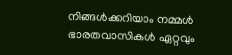നിങ്ങൾക്കറിയാം നമ്മൾ ഭാരതവാസികൾ ഏറ്റവും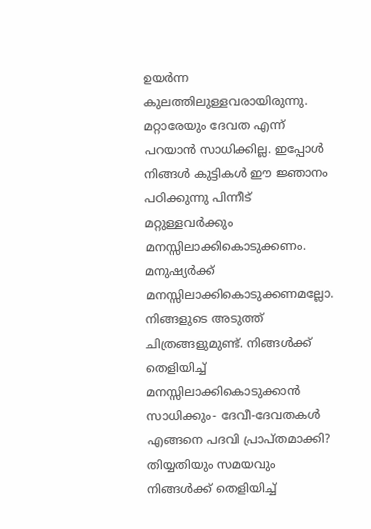ഉയർന്ന കുലത്തിലുള്ളവരായിരുന്നു. മറ്റാരേയും ദേവത എന്ന് പറയാൻ സാധിക്കില്ല. ഇപ്പോൾ നിങ്ങൾ കുട്ടികൾ ഈ ജ്ഞാനം പഠിക്കുന്നു പിന്നീട് മറ്റുള്ളവർക്കും മനസ്സിലാക്കികൊടുക്കണം. മനുഷ്യർക്ക് മനസ്സിലാക്കികൊടുക്കണമല്ലോ. നിങ്ങളുടെ അടുത്ത് ചിത്രങ്ങളുമുണ്ട്. നിങ്ങൾക്ക് തെളിയിച്ച് മനസ്സിലാക്കികൊടുക്കാൻ സാധിക്കും- ദേവീ-ദേവതകൾ എങ്ങനെ പദവി പ്രാപ്തമാക്കി? തിയ്യതിയും സമയവും നിങ്ങൾക്ക് തെളിയിച്ച്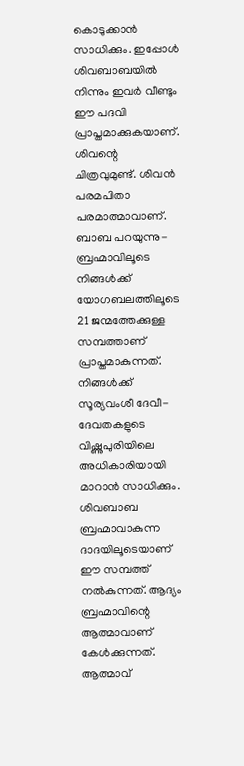കൊടുക്കാൻ സാധിക്കും. ഇപ്പോൾ ശിവബാബയിൽ നിന്നും ഇവർ വീണ്ടും ഈ പദവി പ്രാപ്തമാക്കുകയാണ്. ശിവന്റെ ചിത്രവുമുണ്ട്. ശിവൻ പരമപിതാ പരമാത്മാവാണ്. ബാബ പറയുന്നു- ബ്രഹ്മാവിലൂടെ നിങ്ങൾക്ക് യോഗബലത്തിലൂടെ 21 ജന്മത്തേക്കുള്ള സമ്പത്താണ് പ്രാപ്തമാകുന്നത്. നിങ്ങൾക്ക് സൂര്യവംശീ ദേവീ-ദേവതകളുടെ വിഷ്ണുപുരിയിലെ അധികാരിയായി മാറാൻ സാധിക്കും. ശിവബാബ ബ്രഹ്മാവാകുന്ന ദാദയിലൂടെയാണ് ഈ സമ്പത്ത് നൽകുന്നത്. ആദ്യം ബ്രഹ്മാവിന്റെ ആത്മാവാണ് കേൾക്കുന്നത്. ആത്മാവ്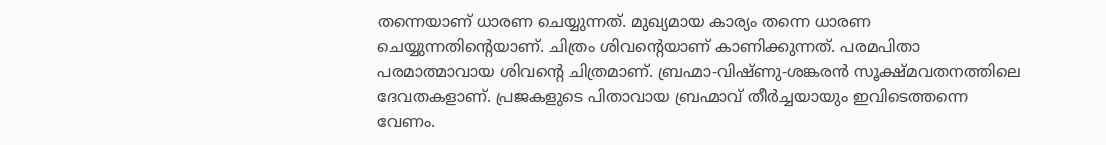തന്നെയാണ് ധാരണ ചെയ്യുന്നത്. മുഖ്യമായ കാര്യം തന്നെ ധാരണ ചെയ്യുന്നതിന്റെയാണ്. ചിത്രം ശിവന്റെയാണ് കാണിക്കുന്നത്. പരമപിതാ പരമാത്മാവായ ശിവന്റെ ചിത്രമാണ്. ബ്രഹ്മാ-വിഷ്ണു-ശങ്കരൻ സൂക്ഷ്മവതനത്തിലെ ദേവതകളാണ്. പ്രജകളുടെ പിതാവായ ബ്രഹ്മാവ് തീർച്ചയായും ഇവിടെത്തന്നെ വേണം.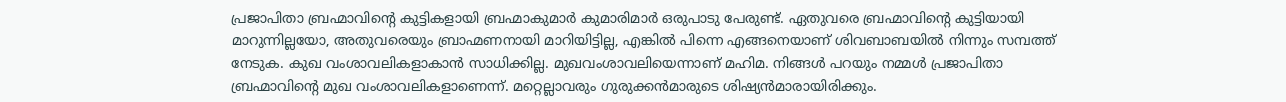പ്രജാപിതാ ബ്രഹ്മാവിന്റെ കുട്ടികളായി ബ്രഹ്മാകുമാർ കുമാരിമാർ ഒരുപാടു പേരുണ്ട്. ഏതുവരെ ബ്രഹ്മാവിന്റെ കുട്ടിയായി മാറുന്നില്ലയോ, അതുവരെയും ബ്രാഹ്മണനായി മാറിയിട്ടില്ല, എങ്കിൽ പിന്നെ എങ്ങനെയാണ് ശിവബാബയിൽ നിന്നും സമ്പത്ത് നേടുക. കുഖ വംശാവലികളാകാൻ സാധിക്കില്ല. മുഖവംശാവലിയെന്നാണ് മഹിമ. നിങ്ങൾ പറയും നമ്മൾ പ്രജാപിതാ ബ്രഹ്മാവിന്റെ മുഖ വംശാവലികളാണെന്ന്. മറ്റെല്ലാവരും ഗുരുക്കൻമാരുടെ ശിഷ്യൻമാരായിരിക്കും.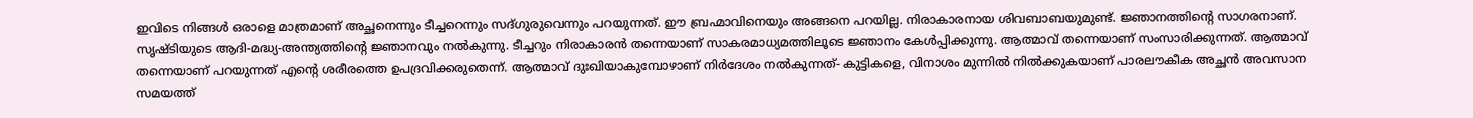ഇവിടെ നിങ്ങൾ ഒരാളെ മാത്രമാണ് അച്ഛനെന്നും ടീച്ചറെന്നും സദ്ഗുരുവെന്നും പറയുന്നത്. ഈ ബ്രഹ്മാവിനെയും അങ്ങനെ പറയില്ല. നിരാകാരനായ ശിവബാബയുമുണ്ട്. ജ്ഞാനത്തിന്റെ സാഗരനാണ്. സൃഷ്ടിയുടെ ആദി-മദ്ധ്യ-അന്ത്യത്തിന്റെ ജ്ഞാനവും നൽകുന്നു. ടീച്ചറും നിരാകാരൻ തന്നെയാണ് സാകരമാധ്യമത്തിലൂടെ ജ്ഞാനം കേൾപ്പിക്കുന്നു. ആത്മാവ് തന്നെയാണ് സംസാരിക്കുന്നത്. ആത്മാവ് തന്നെയാണ് പറയുന്നത് എന്റെ ശരീരത്തെ ഉപദ്രവിക്കരുതെന്ന്. ആത്മാവ് ദുഃഖിയാകുമ്പോഴാണ് നിർദേശം നൽകുന്നത്- കുട്ടികളെ, വിനാശം മുന്നിൽ നിൽക്കുകയാണ് പാരലൗകീക അച്ഛൻ അവസാന സമയത്ത്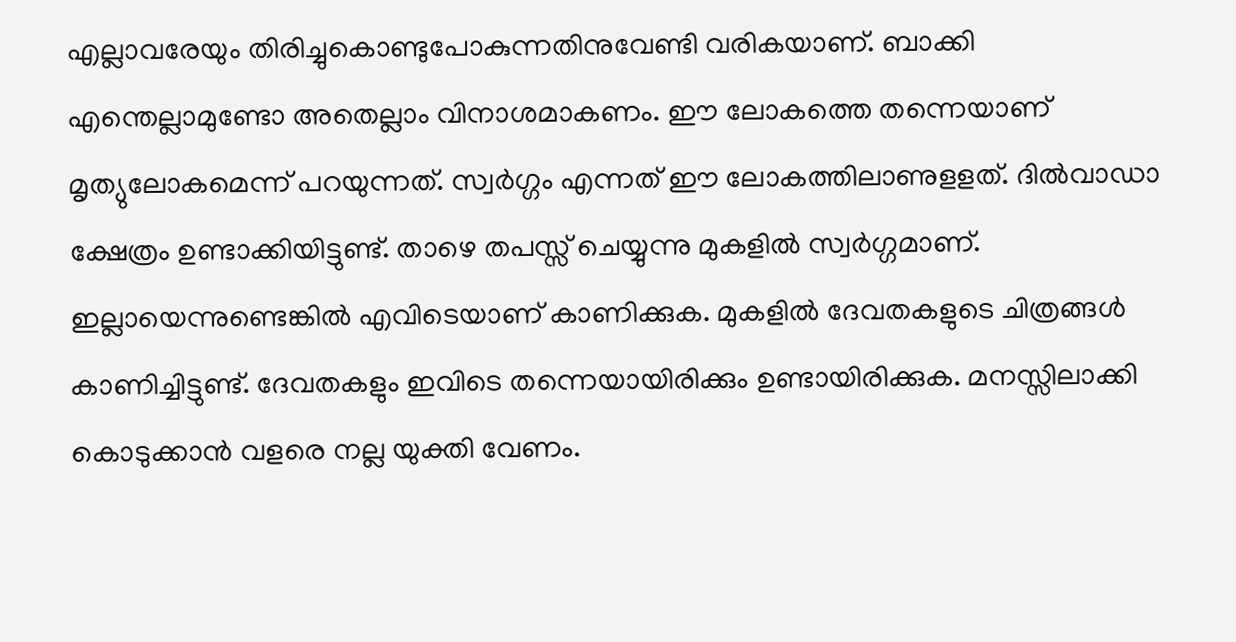എല്ലാവരേയും തിരിച്ചുകൊണ്ടുപോകുന്നതിനുവേണ്ടി വരികയാണ്. ബാക്കി എന്തെല്ലാമുണ്ടോ അതെല്ലാം വിനാശമാകണം. ഈ ലോകത്തെ തന്നെയാണ് മൃത്യുലോകമെന്ന് പറയുന്നത്. സ്വർഗ്ഗം എന്നത് ഈ ലോകത്തിലാണുളളത്. ദിൽവാഡാ ക്ഷേത്രം ഉണ്ടാക്കിയിട്ടുണ്ട്. താഴെ തപസ്സ് ചെയ്യുന്നു മുകളിൽ സ്വർഗ്ഗമാണ്. ഇല്ലായെന്നുണ്ടെങ്കിൽ എവിടെയാണ് കാണിക്കുക. മുകളിൽ ദേവതകളുടെ ചിത്രങ്ങൾ കാണിച്ചിട്ടുണ്ട്. ദേവതകളും ഇവിടെ തന്നെയായിരിക്കും ഉണ്ടായിരിക്കുക. മനസ്സിലാക്കി കൊടുക്കാൻ വളരെ നല്ല യുക്തി വേണം.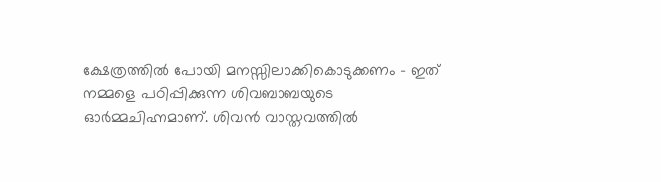ക്ഷേത്രത്തിൽ പോയി മനസ്സിലാക്കികൊടുക്കണം - ഇത് നമ്മളെ പഠിപ്പിക്കുന്ന ശിവബാബയുടെ ഓർമ്മചിഹ്നമാണ്. ശിവൻ വാസ്തവത്തിൽ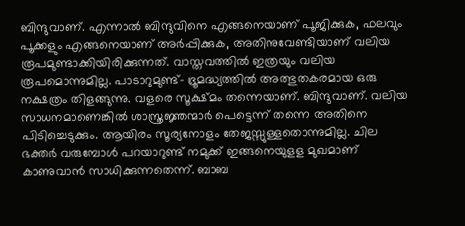ബിന്ദുവാണ്. എന്നാൽ ബിന്ദുവിനെ എങ്ങനെയാണ് പൂജിക്കുക, ഫലവും പൂക്കളും എങ്ങനെയാണ് അർപ്പിക്കുക, അതിനുവേണ്ടിയാണ് വലിയ രൂപമുണ്ടാക്കിയിരിക്കുന്നത്. വാസ്തവത്തിൽ ഇത്രയും വലിയ രൂപമൊന്നുമില്ല. പാടാറുമുണ്ട്- ഭ്രൂമദ്ധ്യത്തിൽ അത്ഭുതകരമായ ഒരു നക്ഷത്രം തിളങ്ങുന്നു. വളരെ സൂക്ഷ്മം തന്നെയാണ്. ബിന്ദുവാണ്. വലിയ സാധനമാണെങ്കിൽ ശാസ്ത്രജ്ഞന്മാർ പെട്ടെന്ന് തന്നെ അതിനെ പിടിച്ചെടുക്കും. ആയിരം സൂര്യനോളം തേജസ്സുള്ളതൊന്നുമില്ല. ചില ഭക്തർ വരുമ്പോൾ പറയാറുണ്ട് നമുക്ക് ഇങ്ങനെയുളള മുഖമാണ് കാണുവാൻ സാധിക്കുന്നതെന്ന്. ബാബ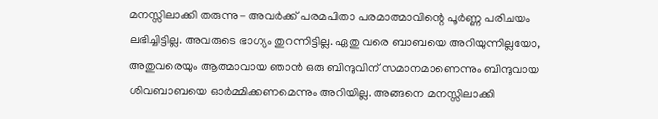മനസ്സിലാക്കി തരുന്നു- അവർക്ക് പരമപിതാ പരമാത്മാവിന്റെ പൂർണ്ണ പരിചയം ലഭിച്ചിട്ടില്ല. അവരുടെ ഭാഗ്യം തുറന്നിട്ടില്ല. ഏതു വരെ ബാബയെ അറിയുന്നില്ലയോ, അതുവരെയും ആത്മാവായ ഞാൻ ഒരു ബിന്ദുവിന് സമാനമാണെന്നും ബിന്ദുവായ ശിവബാബയെ ഓർമ്മിക്കണമെന്നും അറിയില്ല. അങ്ങനെ മനസ്സിലാക്കി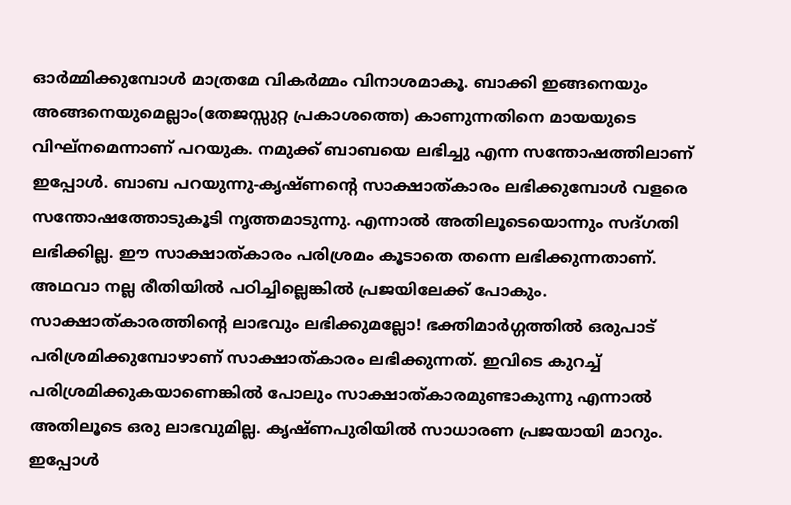ഓർമ്മിക്കുമ്പോൾ മാത്രമേ വികർമ്മം വിനാശമാകൂ. ബാക്കി ഇങ്ങനെയും അങ്ങനെയുമെല്ലാം(തേജസ്സുറ്റ പ്രകാശത്തെ) കാണുന്നതിനെ മായയുടെ വിഘ്നമെന്നാണ് പറയുക. നമുക്ക് ബാബയെ ലഭിച്ചു എന്ന സന്തോഷത്തിലാണ് ഇപ്പോൾ. ബാബ പറയുന്നു-കൃഷ്ണന്റെ സാക്ഷാത്കാരം ലഭിക്കുമ്പോൾ വളരെ സന്തോഷത്തോടുകൂടി നൃത്തമാടുന്നു. എന്നാൽ അതിലൂടെയൊന്നും സദ്ഗതി ലഭിക്കില്ല. ഈ സാക്ഷാത്കാരം പരിശ്രമം കൂടാതെ തന്നെ ലഭിക്കുന്നതാണ്. അഥവാ നല്ല രീതിയിൽ പഠിച്ചില്ലെങ്കിൽ പ്രജയിലേക്ക് പോകും. സാക്ഷാത്കാരത്തിന്റെ ലാഭവും ലഭിക്കുമല്ലോ! ഭക്തിമാർഗ്ഗത്തിൽ ഒരുപാട് പരിശ്രമിക്കുമ്പോഴാണ് സാക്ഷാത്കാരം ലഭിക്കുന്നത്. ഇവിടെ കുറച്ച് പരിശ്രമിക്കുകയാണെങ്കിൽ പോലും സാക്ഷാത്കാരമുണ്ടാകുന്നു എന്നാൽ അതിലൂടെ ഒരു ലാഭവുമില്ല. കൃഷ്ണപുരിയിൽ സാധാരണ പ്രജയായി മാറും. ഇപ്പോൾ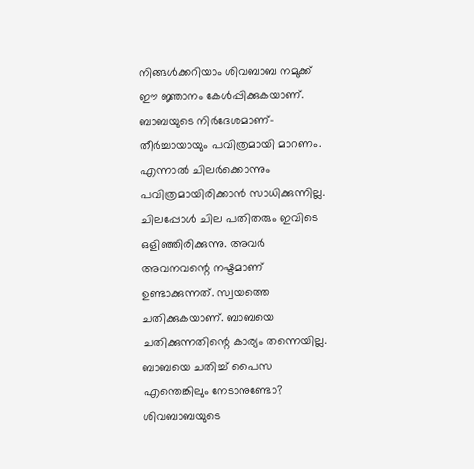നിങ്ങൾക്കറിയാം ശിവബാബ നമുക്ക് ഈ ജ്ഞാനം കേൾപ്പിക്കുകയാണ്. ബാബയുടെ നിർദേശമാണ്-തീർച്ചായായും പവിത്രമായി മാറണം. എന്നാൽ ചിലർക്കൊന്നും പവിത്രമായിരിക്കാൻ സാധിക്കുന്നില്ല. ചിലപ്പോൾ ചില പതിതരും ഇവിടെ ഒളിഞ്ഞിരിക്കുന്നു. അവർ അവനവന്റെ നഷ്ടമാണ് ഉണ്ടാക്കുന്നത്. സ്വയത്തെ ചതിക്കുകയാണ്. ബാബയെ ചതിക്കുന്നതിന്റെ കാര്യം തന്നെയില്ല. ബാബയെ ചതിച്ച് പൈസ എന്തെങ്കിലും നേടാനുണ്ടോ? ശിവബാബയുടെ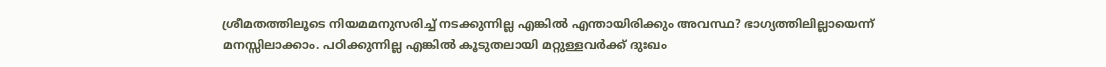ശ്രീമതത്തിലൂടെ നിയമമനുസരിച്ച് നടക്കുന്നില്ല എങ്കിൽ എന്തായിരിക്കും അവസ്ഥ? ഭാഗ്യത്തിലില്ലായെന്ന് മനസ്സിലാക്കാം. പഠിക്കുന്നില്ല എങ്കിൽ കൂടുതലായി മറ്റുള്ളവർക്ക് ദുഃഖം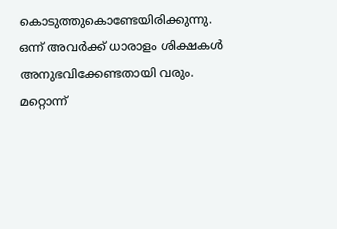കൊടുത്തുകൊണ്ടേയിരിക്കുന്നു. ഒന്ന് അവർക്ക് ധാരാളം ശിക്ഷകൾ അനുഭവിക്കേണ്ടതായി വരും. മറ്റൊന്ന്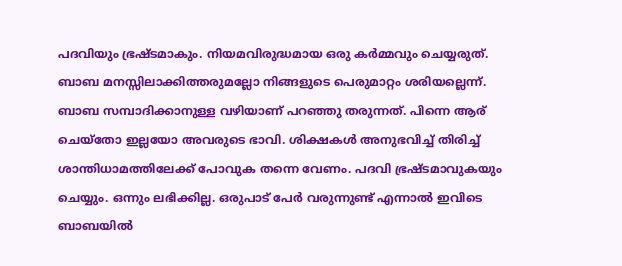പദവിയും ഭ്രഷ്ടമാകും. നിയമവിരുദ്ധമായ ഒരു കർമ്മവും ചെയ്യരുത്. ബാബ മനസ്സിലാക്കിത്തരുമല്ലോ നിങ്ങളുടെ പെരുമാറ്റം ശരിയല്ലെന്ന്. ബാബ സമ്പാദിക്കാനുള്ള വഴിയാണ് പറഞ്ഞു തരുന്നത്. പിന്നെ ആര് ചെയ്തോ ഇല്ലയോ അവരുടെ ഭാവി. ശിക്ഷകൾ അനുഭവിച്ച് തിരിച്ച് ശാന്തിധാമത്തിലേക്ക് പോവുക തന്നെ വേണം. പദവി ഭ്രഷ്ടമാവുകയും ചെയ്യും. ഒന്നും ലഭിക്കില്ല. ഒരുപാട് പേർ വരുന്നുണ്ട് എന്നാൽ ഇവിടെ ബാബയിൽ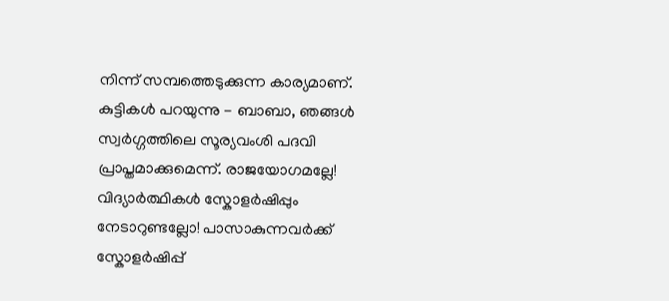നിന്ന് സമ്പത്തെടുക്കുന്ന കാര്യമാണ്. കുട്ടികൾ പറയുന്നു - ബാബാ, ഞങ്ങൾ സ്വർഗ്ഗത്തിലെ സൂര്യവംശി പദവി പ്രാപ്തമാക്കുമെന്ന്. രാജയോഗമല്ലേ! വിദ്യാർത്ഥികൾ സ്കോളർഷിപ്പും നേടാറുണ്ടല്ലോ! പാസാകുന്നവർക്ക് സ്കോളർഷിപ്പ്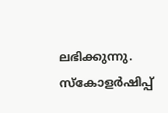ലഭിക്കുന്നു. സ്കോളർഷിപ്പ്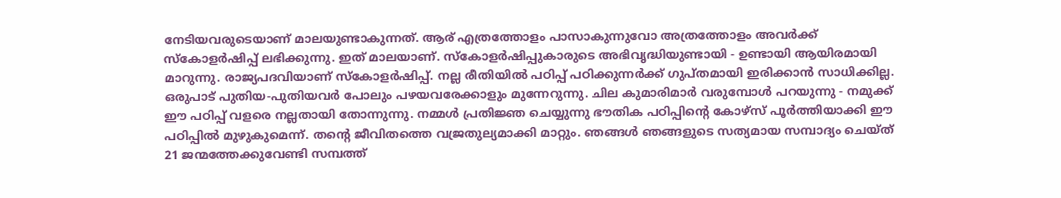നേടിയവരുടെയാണ് മാലയുണ്ടാകുന്നത്. ആര് എത്രത്തോളം പാസാകുന്നുവോ അത്രത്തോളം അവർക്ക് സ്കോളർഷിപ്പ് ലഭിക്കുന്നു. ഇത് മാലയാണ്. സ്കോളർഷിപ്പുകാരുടെ അഭിവൃദ്ധിയുണ്ടായി - ഉണ്ടായി ആയിരമായി മാറുന്നു. രാജ്യപദവിയാണ് സ്കോളർഷിപ്പ്. നല്ല രീതിയിൽ പഠിപ്പ് പഠിക്കുന്നർക്ക് ഗുപ്തമായി ഇരിക്കാൻ സാധിക്കില്ല. ഒരുപാട് പുതിയ-പുതിയവർ പോലും പഴയവരേക്കാളും മുന്നേറുന്നു. ചില കുമാരിമാർ വരുമ്പോൾ പറയുന്നു - നമുക്ക് ഈ പഠിപ്പ് വളരെ നല്ലതായി തോന്നുന്നു. നമ്മൾ പ്രതിജ്ഞ ചെയ്യുന്നു ഭൗതിക പഠിപ്പിന്റെ കോഴ്സ് പൂർത്തിയാക്കി ഈ പഠിപ്പിൽ മുഴുകുമെന്ന്. തന്റെ ജീവിതത്തെ വജ്രതുല്യമാക്കി മാറ്റും. ഞങ്ങൾ ഞങ്ങളുടെ സത്യമായ സമ്പാദ്യം ചെയ്ത് 21 ജന്മത്തേക്കുവേണ്ടി സമ്പത്ത്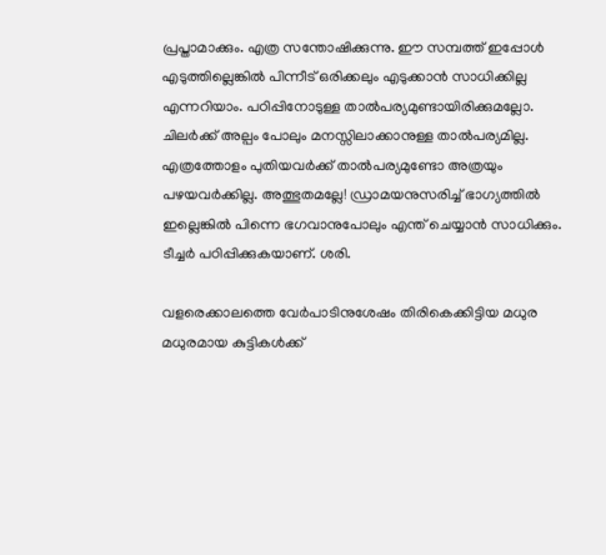പ്രപ്താമാക്കും. എത്ര സന്തോഷിക്കുന്നു. ഈ സമ്പത്ത് ഇപ്പോൾ എടുത്തില്ലെങ്കിൽ പിന്നീട് ഒരിക്കലും എടുക്കാൻ സാധിക്കില്ല എന്നറിയാം. പഠിപ്പിനോടുള്ള താൽപര്യമുണ്ടായിരിക്കുമല്ലോ. ചിലർക്ക് അല്പം പോലും മനസ്സിലാക്കാനുള്ള താൽപര്യമില്ല. എത്രത്തോളം പുതിയവർക്ക് താൽപര്യമുണ്ടോ അത്രയും പഴയവർക്കില്ല. അത്ഭുതമല്ലേ! ഡ്രാമയനുസരിച്ച് ഭാഗ്യത്തിൽ ഇല്ലെങ്കിൽ പിന്നെ ഭഗവാനുപോലും എന്ത് ചെയ്യാൻ സാധിക്കും. ടീച്ചർ പഠിപ്പിക്കുകയാണ്. ശരി.

വളരെക്കാലത്തെ വേർപാടിനുശേഷം തിരികെക്കിട്ടിയ മധുര മധുരമായ കുട്ടികൾക്ക്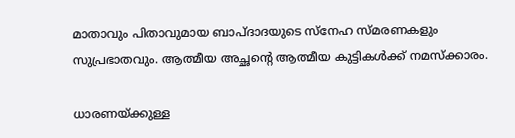മാതാവും പിതാവുമായ ബാപ്ദാദയുടെ സ്നേഹ സ്മരണകളും സുപ്രഭാതവും. ആത്മീയ അച്ഛന്റെ ആത്മീയ കുട്ടികൾക്ക് നമസ്ക്കാരം.

ധാരണയ്ക്കുള്ള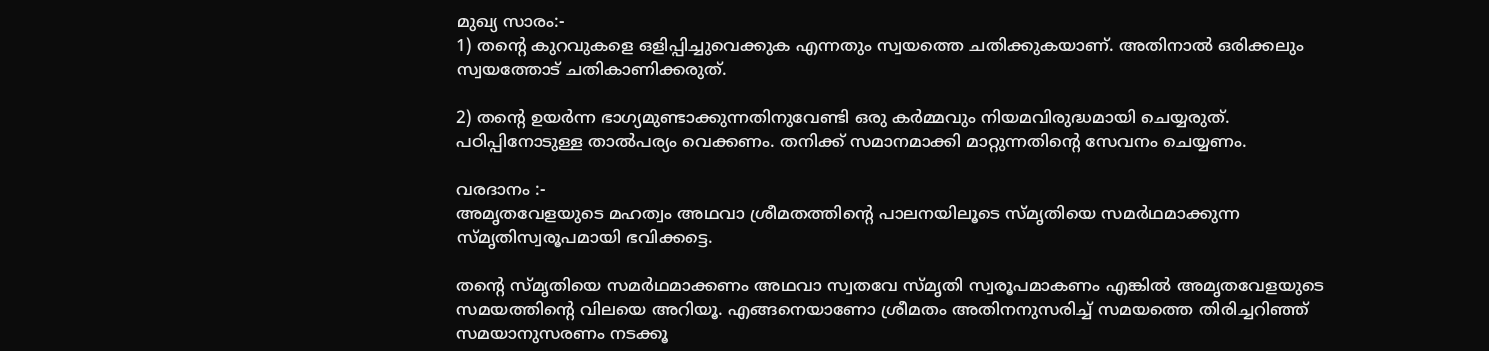മുഖ്യ സാരം:-
1) തന്റെ കുറവുകളെ ഒളിപ്പിച്ചുവെക്കുക എന്നതും സ്വയത്തെ ചതിക്കുകയാണ്. അതിനാൽ ഒരിക്കലും സ്വയത്തോട് ചതികാണിക്കരുത്.

2) തന്റെ ഉയർന്ന ഭാഗ്യമുണ്ടാക്കുന്നതിനുവേണ്ടി ഒരു കർമ്മവും നിയമവിരുദ്ധമായി ചെയ്യരുത്. പഠിപ്പിനോടുള്ള താൽപര്യം വെക്കണം. തനിക്ക് സമാനമാക്കി മാറ്റുന്നതിന്റെ സേവനം ചെയ്യണം.

വരദാനം :-
അമൃതവേളയുടെ മഹത്വം അഥവാ ശ്രീമതത്തിന്റെ പാലനയിലൂടെ സ്മൃതിയെ സമർഥമാക്കുന്ന സ്മൃതിസ്വരൂപമായി ഭവിക്കട്ടെ.

തന്റെ സ്മൃതിയെ സമർഥമാക്കണം അഥവാ സ്വതവേ സ്മൃതി സ്വരൂപമാകണം എങ്കിൽ അമൃതവേളയുടെ സമയത്തിന്റെ വിലയെ അറിയൂ. എങ്ങനെയാണോ ശ്രീമതം അതിനനുസരിച്ച് സമയത്തെ തിരിച്ചറിഞ്ഞ് സമയാനുസരണം നടക്കൂ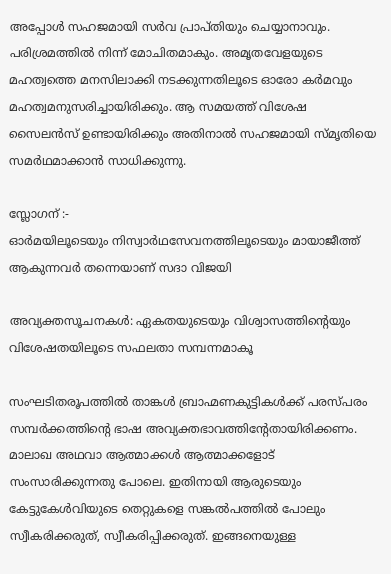അപ്പോൾ സഹജമായി സർവ പ്രാപ്തിയും ചെയ്യാനാവും. പരിശ്രമത്തിൽ നിന്ന് മോചിതമാകും. അമൃതവേളയുടെ മഹത്വത്തെ മനസിലാക്കി നടക്കുന്നതിലൂടെ ഓരോ കർമവും മഹത്വമനുസരിച്ചായിരിക്കും. ആ സമയത്ത് വിശേഷ സൈലൻസ് ഉണ്ടായിരിക്കും അതിനാൽ സഹജമായി സ്മൃതിയെ സമർഥമാക്കാൻ സാധിക്കുന്നു.

സ്ലോഗന് :-
ഓർമയിലൂടെയും നിസ്വാർഥസേവനത്തിലൂടെയും മായാജീത്ത് ആകുന്നവർ തന്നെയാണ് സദാ വിജയി

അവ്യക്തസൂചനകൾ: ഏകതയുടെയും വിശ്വാസത്തിന്റെയും വിശേഷതയിലൂടെ സഫലതാ സമ്പന്നമാകൂ

സംഘടിതരൂപത്തിൽ താങ്കൾ ബ്രാഹ്മണകുട്ടികൾക്ക് പരസ്പരം സമ്പർക്കത്തിന്റെ ഭാഷ അവ്യക്തഭാവത്തിന്റേതായിരിക്കണം. മാലാഖ അഥവാ ആത്മാക്കൾ ആത്മാക്കളോട് സംസാരിക്കുന്നതു പോലെ. ഇതിനായി ആരുടെയും കേട്ടുകേൾവിയുടെ തെറ്റുകളെ സങ്കൽപത്തിൽ പോലും സ്വീകരിക്കരുത്, സ്വീകരിപ്പിക്കരുത്. ഇങ്ങനെയുള്ള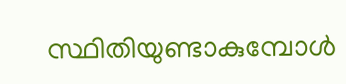സ്ഥിതിയുണ്ടാകുമ്പോൾ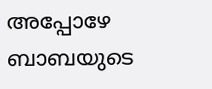അപ്പോഴേ ബാബയുടെ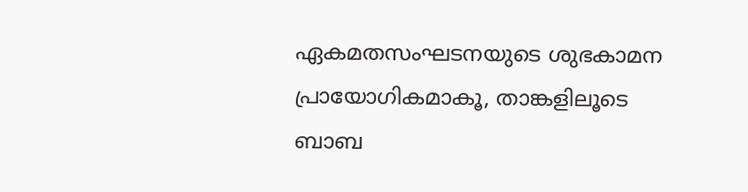ഏകമതസംഘടനയുടെ ശുഭകാമന പ്രായോഗികമാകൂ, താങ്കളിലൂടെ ബാബ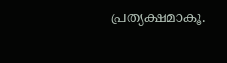പ്രത്യക്ഷമാകൂ.